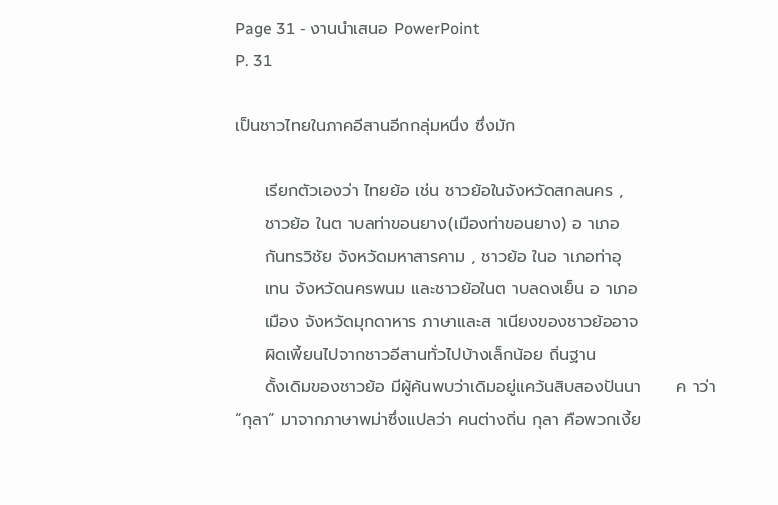Page 31 - งานนำเสนอ PowerPoint
P. 31

เป็นชาวไทยในภาคอีสานอีกกลุ่มหนึ่ง ซึ่งมัก

     เรียกตัวเองว่า ไทยย้อ เช่น ชาวย้อในจังหวัดสกลนคร ,
     ชาวย้อ ในต าบลท่าขอนยาง(เมืองท่าขอนยาง) อ าเภอ
     กันทรวิชัย จังหวัดมหาสารคาม , ชาวย้อ ในอ าเภอท่าอุ
     เทน จังหวัดนครพนม และชาวย้อในต าบลดงเย็น อ าเภอ
     เมือง จังหวัดมุกดาหาร ภาษาและส าเนียงของชาวย้ออาจ
     ผิดเพี้ยนไปจากชาวอีสานทั่วไปบ้างเล็กน้อย ถิ่นฐาน
     ดั้งเดิมของชาวย้อ มีผู้ค้นพบว่าเดิมอยู่แคว้นสิบสองปันนา      ค าว่า “กุลา” มาจากภาษาพม่าซึ่งแปลว่า คนต่างถิ่น กุลา คือพวกเงี้ย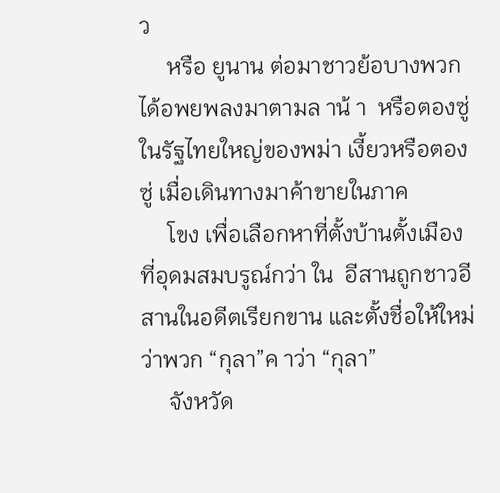ว
     หรือ ยูนาน ต่อมาชาวย้อบางพวกได้อพยพลงมาตามล าน้ า  หรือตองซู่ในรัฐไทยใหญ่ของพม่า เงี้ยวหรือตองซู่ เมื่อเดินทางมาค้าขายในภาค
     โขง เพื่อเลือกหาที่ตั้งบ้านตั้งเมืองที่อุดมสมบรูณ์กว่า ใน  อีสานถูกชาวอีสานในอดีตเรียกขาน และตั้งชื่อให้ใหม่ว่าพวก “กุลา”ค าว่า “กุลา”
     จังหวัด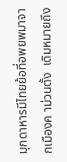มุกดาหารมีไทยย้อที่อพยพมาจากเมืองค าม่วนตั้ง  เดิมหมายถึง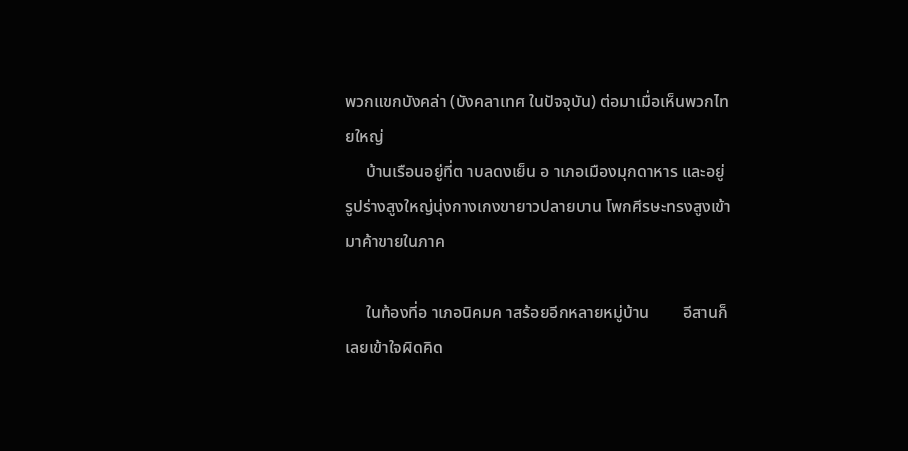พวกแขกบังคล่า (บังคลาเทศ ในปัจจุบัน) ต่อมาเมื่อเห็นพวกไทยใหญ่
     บ้านเรือนอยู่ที่ต าบลดงเย็น อ าเภอเมืองมุกดาหาร และอยู่  รูปร่างสูงใหญ่นุ่งกางเกงขายาวปลายบาน โพกศีรษะทรงสูงเข้ามาค้าขายในภาค

     ในท้องที่อ าเภอนิคมค าสร้อยอีกหลายหมู่บ้าน        อีสานก็เลยเข้าใจผิดคิด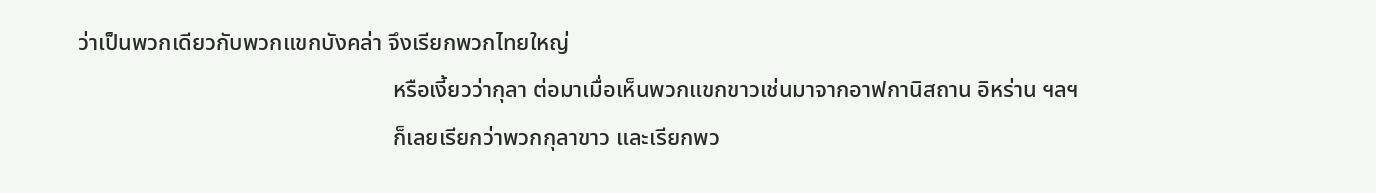ว่าเป็นพวกเดียวกับพวกแขกบังคล่า จึงเรียกพวกไทยใหญ่
                                                       หรือเงี้ยวว่ากุลา ต่อมาเมื่อเห็นพวกแขกขาวเช่นมาจากอาฟกานิสถาน อิหร่าน ฯลฯ
                                                       ก็เลยเรียกว่าพวกกุลาขาว และเรียกพว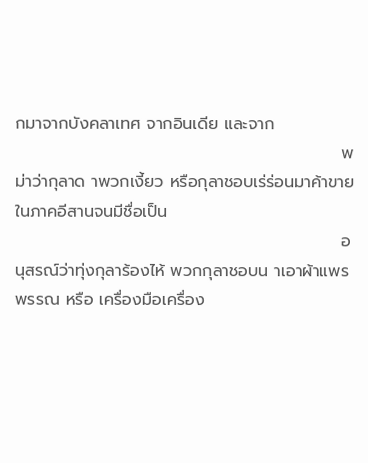กมาจากบังคลาเทศ จากอินเดีย และจาก
                                                       พม่าว่ากุลาด าพวกเงี้ยว หรือกุลาชอบเร่ร่อนมาค้าขายในภาคอีสานจนมีชื่อเป็น
                                                       อนุสรณ์ว่าทุ่งกุลาร้องไห้ พวกกุลาชอบน าเอาผ้าแพรพรรณ หรือ เครื่องมือเครื่อง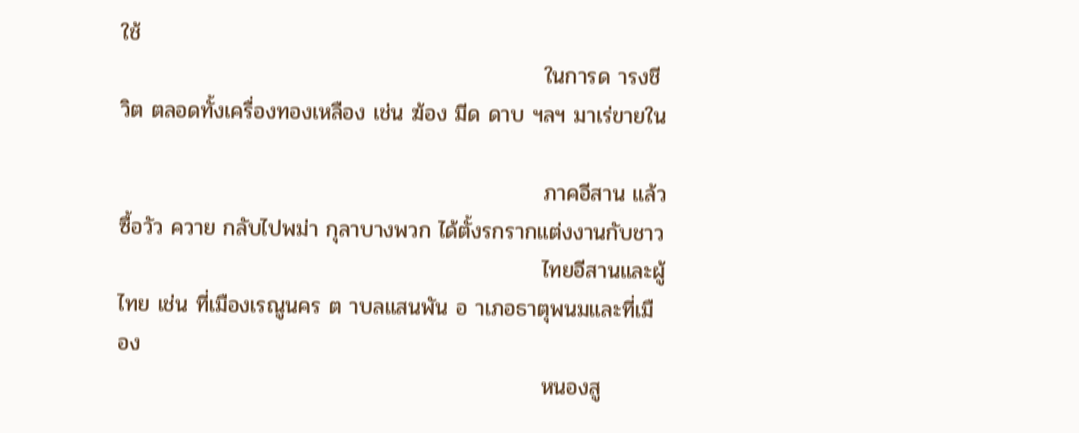ใช้
                                                       ในการด ารงชีวิต ตลอดทั้งเครื่องทองเหลือง เช่น ฆ้อง มีด ดาบ ฯลฯ มาเร่ขายใน

                                                       ภาคอีสาน แล้วซื้อวัว ควาย กลับไปพม่า กุลาบางพวก ได้ตั้งรกรากแต่งงานกับชาว
                                                       ไทยอีสานและผู้ไทย เช่น ที่เมืองเรณูนคร ต าบลแสนพัน อ าเภอธาตุพนมและที่เมือง
                                                       หนองสู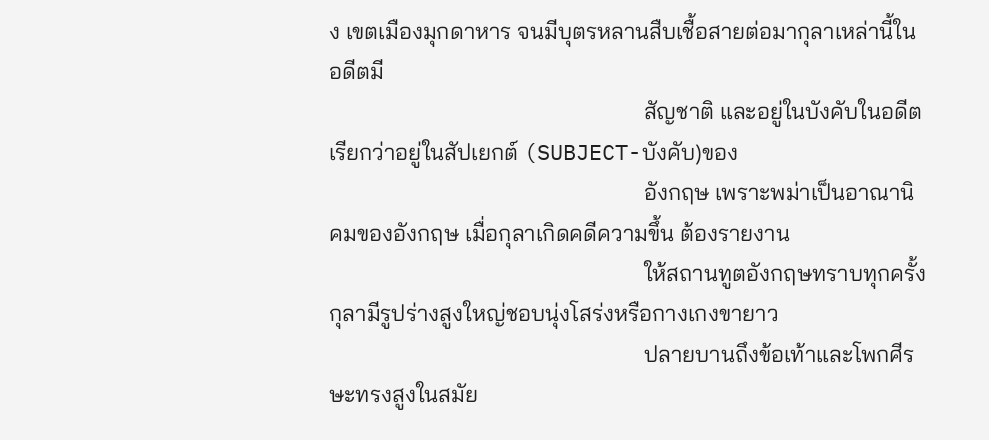ง เขตเมืองมุกดาหาร จนมีบุตรหลานสืบเชื้อสายต่อมากุลาเหล่านี้ในอดีตมี
                                                       สัญชาติ และอยู่ในบังคับในอดีตเรียกว่าอยู่ในสัปเยกต์ (SUBJECT-บังคับ)ของ
                                                       อังกฤษ เพราะพม่าเป็นอาณานิคมของอังกฤษ เมื่อกุลาเกิดคดีความขึ้น ต้องรายงาน
                                                       ให้สถานทูตอังกฤษทราบทุกครั้งกุลามีรูปร่างสูงใหญ่ชอบนุ่งโสร่งหรือกางเกงขายาว
                                                       ปลายบานถึงข้อเท้าและโพกศีรษะทรงสูงในสมัย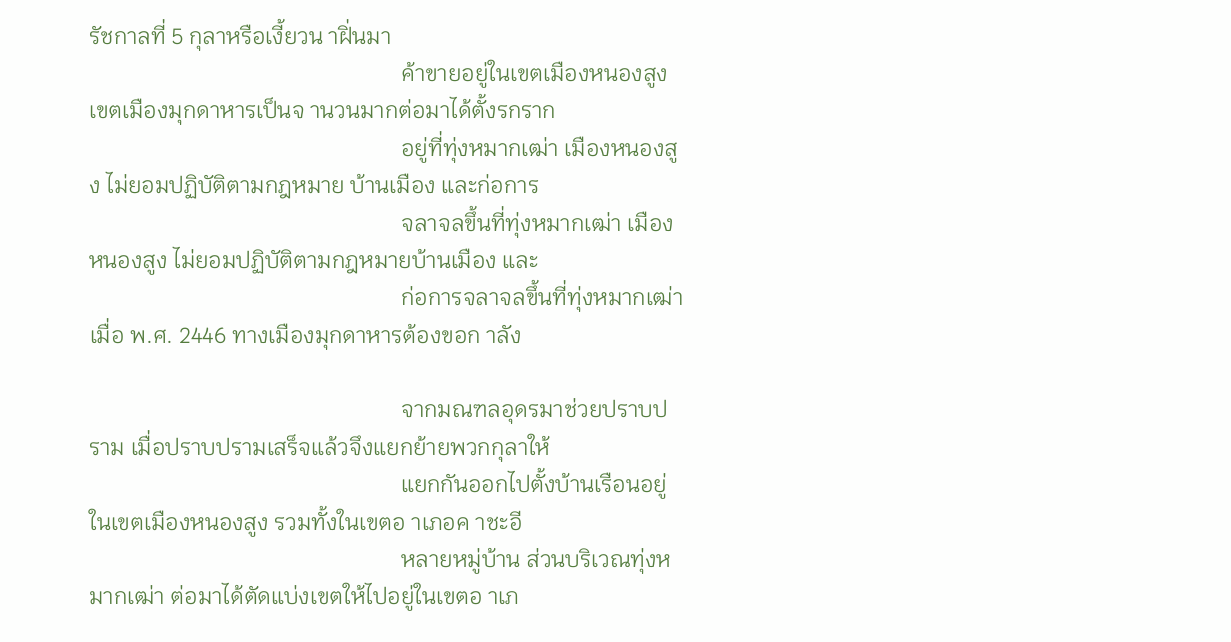รัชกาลที่ 5 กุลาหรือเงี้ยวน าฝิ่นมา
                                                       ค้าขายอยู่ในเขตเมืองหนองสูง เขตเมืองมุกดาหารเป็นจ านวนมากต่อมาได้ตั้งรกราก
                                                       อยู่ที่ทุ่งหมากเฒ่า เมืองหนองสูง ไม่ยอมปฏิบัติตามกฎหมาย บ้านเมือง และก่อการ
                                                       จลาจลขึ้นที่ทุ่งหมากเฒ่า เมืองหนองสูง ไม่ยอมปฏิบัติตามกฎหมายบ้านเมือง และ
                                                       ก่อการจลาจลขึ้นที่ทุ่งหมากเฒ่า เมื่อ พ.ศ. 2446 ทางเมืองมุกดาหารต้องขอก าลัง

                                                       จากมณฑลอุดรมาช่วยปราบปราม เมื่อปราบปรามเสร็จแล้วจึงแยกย้ายพวกกุลาให้
                                                       แยกกันออกไปตั้งบ้านเรือนอยู่ในเขตเมืองหนองสูง รวมทั้งในเขตอ าเภอค าชะอี
                                                       หลายหมู่บ้าน ส่วนบริเวณทุ่งหมากเฒ่า ต่อมาได้ตัดแบ่งเขตให้ไปอยู่ในเขตอ าเภ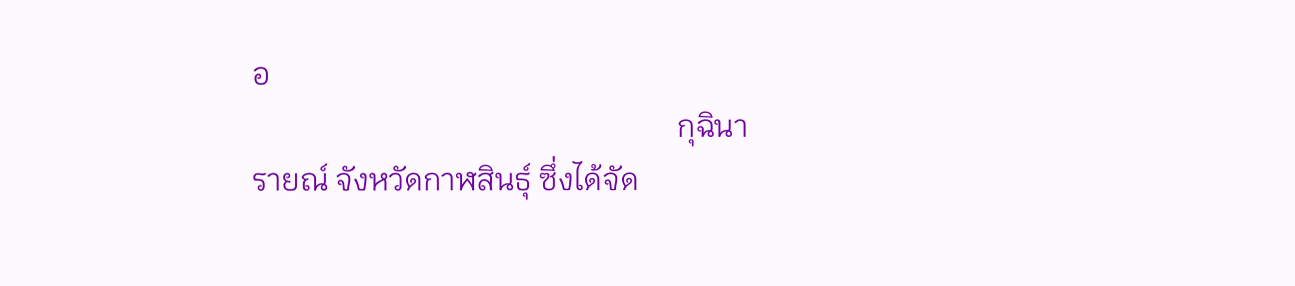อ
                                                       กุฉินารายณ์ จังหวัดกาฬสินธุ์ ซึ่งได้จัด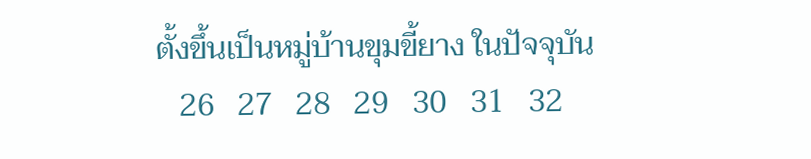ตั้งขึ้นเป็นหมู่บ้านขุมขี้ยาง ในปัจจุบัน
   26   27   28   29   30   31   32